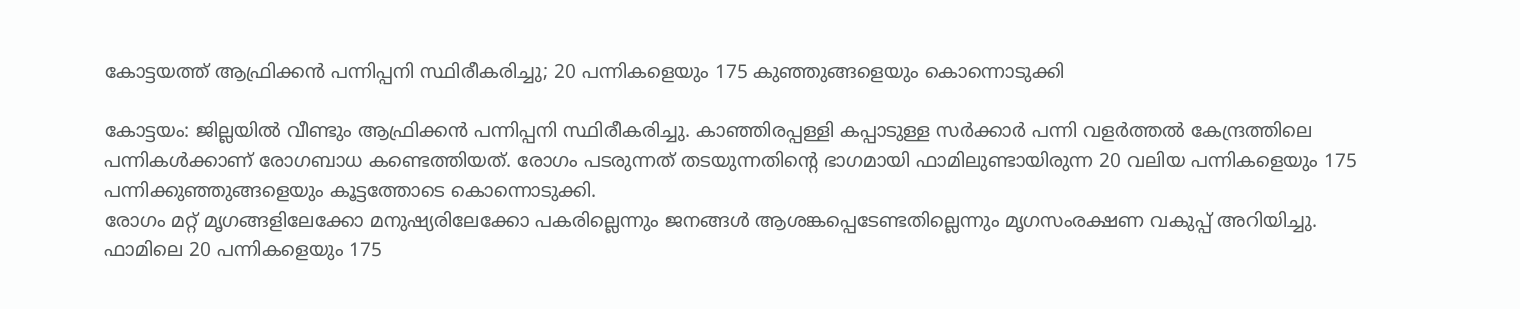കോട്ടയത്ത് ആഫ്രിക്കൻ പന്നിപ്പനി സ്ഥിരീകരിച്ചു; 20 പന്നികളെയും 175 കുഞ്ഞുങ്ങളെയും കൊന്നൊടുക്കി

കോട്ടയം: ജില്ലയിൽ വീണ്ടും ആഫ്രിക്കൻ പന്നിപ്പനി സ്ഥിരീകരിച്ചു. കാഞ്ഞിരപ്പള്ളി കപ്പാടുള്ള സർക്കാർ പന്നി വളർത്തൽ കേന്ദ്രത്തിലെ പന്നികൾക്കാണ് രോഗബാധ കണ്ടെത്തിയത്. രോഗം പടരുന്നത് തടയുന്നതിന്റെ ഭാഗമായി ഫാമിലുണ്ടായിരുന്ന 20 വലിയ പന്നികളെയും 175 പന്നിക്കുഞ്ഞുങ്ങളെയും കൂട്ടത്തോടെ കൊന്നൊടുക്കി.
രോഗം മറ്റ് മൃഗങ്ങളിലേക്കോ മനുഷ്യരിലേക്കോ പകരില്ലെന്നും ജനങ്ങൾ ആശങ്കപ്പെടേണ്ടതില്ലെന്നും മൃഗസംരക്ഷണ വകുപ്പ് അറിയിച്ചു. ഫാമിലെ 20 പന്നികളെയും 175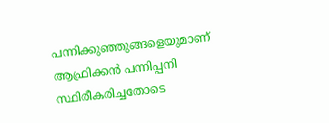പന്നിക്കുഞ്ഞുങ്ങളെയുമാണ് ആഫ്രിക്കൻ പന്നിപ്പനി സ്ഥിരീകരിച്ചതോടെ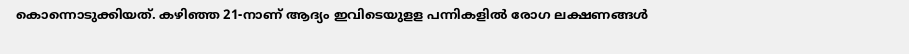കൊന്നൊടുക്കിയത്. കഴിഞ്ഞ 21-നാണ് ആദ്യം ഇവിടെയുളള പന്നികളിൽ രോഗ ലക്ഷണങ്ങൾ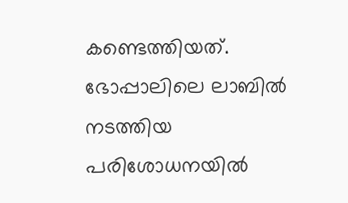കണ്ടെത്തിയത്. ഭോപ്പാലിലെ ലാബിൽ നടത്തിയ പരിശോധനയിൽ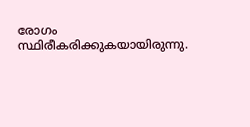രോഗം സ്ഥിരീകരിക്കുകയായിരുന്നു.